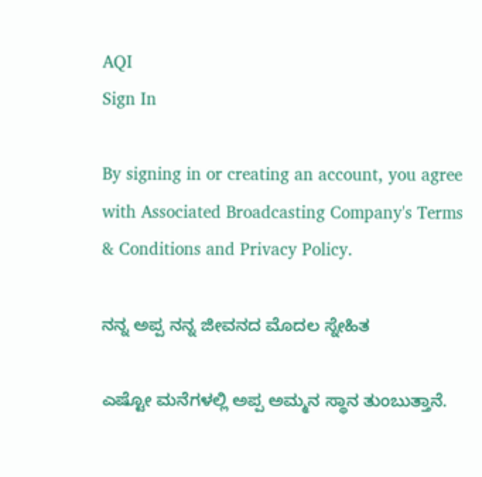AQI
Sign In

By signing in or creating an account, you agree with Associated Broadcasting Company's Terms & Conditions and Privacy Policy.

ನನ್ನ ಅಪ್ಪ ನನ್ನ ಜೀವನದ ಮೊದಲ ಸ್ನೇಹಿತ

ಎಷ್ಟೋ ಮನೆಗಳಲ್ಲಿ ಅಪ್ಪ ಅಮ್ಮನ ಸ್ಥಾನ ತುಂಬುತ್ತಾನೆ.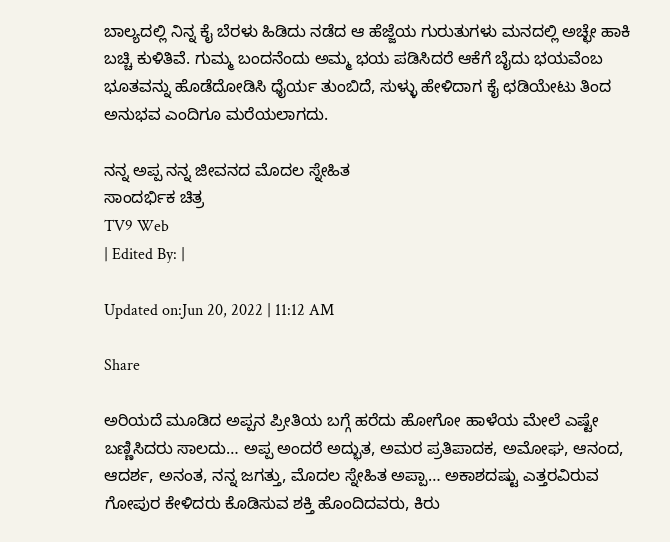ಬಾಲ್ಯದಲ್ಲಿ ನಿನ್ನ ಕೈ ಬೆರಳು ಹಿಡಿದು ನಡೆದ ಆ ಹೆಜ್ಜೆಯ ಗುರುತುಗಳು ಮನದಲ್ಲಿ ಅಚ್ಛೇ ಹಾಕಿ ಬಚ್ಚಿ ಕುಳಿತಿವೆ. ಗುಮ್ಮ ಬಂದನೆಂದು ಅಮ್ಮ ಭಯ ಪಡಿಸಿದರೆ ಆಕೆಗೆ ಬೈದು ಭಯವೆಂಬ ಭೂತವನ್ನು ಹೊಡೆದೋಡಿಸಿ ಧೈರ್ಯ ತುಂಬಿದೆ, ಸುಳ್ಳು ಹೇಳಿದಾಗ ಕೈ ಛಡಿಯೇಟು ತಿಂದ ಅನುಭವ ಎಂದಿಗೂ ಮರೆಯಲಾಗದು.

ನನ್ನ ಅಪ್ಪ ನನ್ನ ಜೀವನದ ಮೊದಲ ಸ್ನೇಹಿತ
ಸಾಂದರ್ಭಿಕ ಚಿತ್ರ
TV9 Web
| Edited By: |

Updated on:Jun 20, 2022 | 11:12 AM

Share

ಅರಿಯದೆ ಮೂಡಿದ ಅಪ್ಪನ ಪ್ರೀತಿಯ ಬಗ್ಗೆ ಹರೆದು ಹೋಗೋ ಹಾಳೆಯ ಮೇಲೆ ಎಷ್ಟೇ ಬಣ್ಣಿಸಿದರು ಸಾಲದು… ಅಪ್ಪ ಅಂದರೆ ಅದ್ಭುತ, ಅಮರ ಪ್ರತಿಪಾದಕ, ಅಮೋಘ, ಆನಂದ, ಆದರ್ಶ, ಅನಂತ, ನನ್ನ ಜಗತ್ತು, ಮೊದಲ ಸ್ನೇಹಿತ ಅಪ್ಪಾ… ಅಕಾಶದಷ್ಟು ಎತ್ತರವಿರುವ ಗೋಪುರ ಕೇಳಿದರು ಕೊಡಿಸುವ ಶಕ್ತಿ ಹೊಂದಿದವರು, ಕಿರು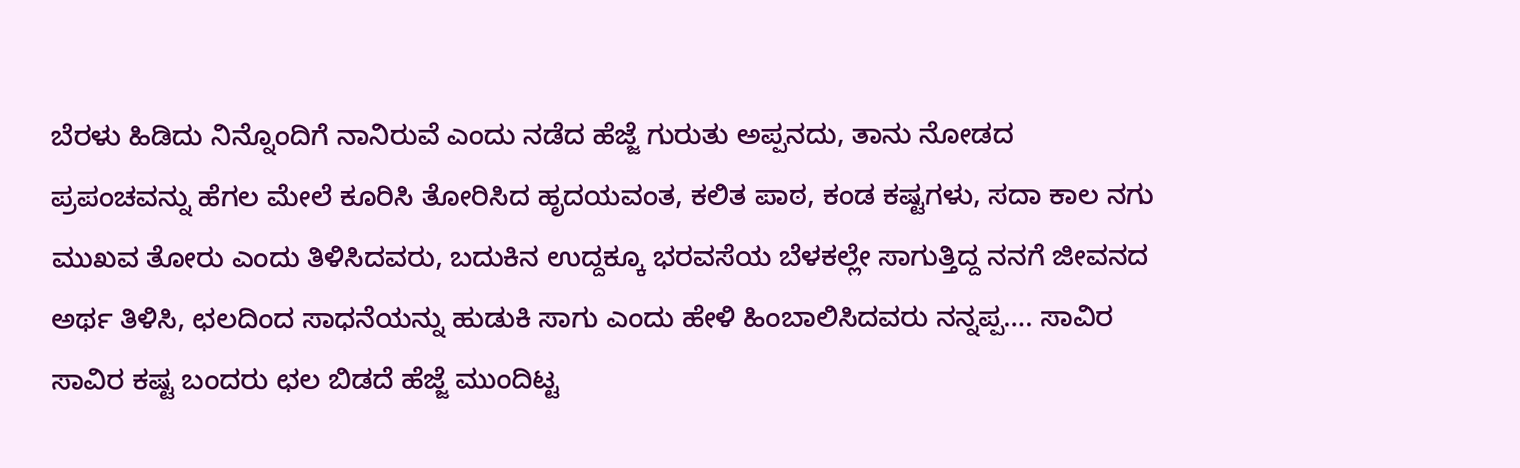ಬೆರಳು ಹಿಡಿದು ನಿನ್ನೊಂದಿಗೆ ನಾನಿರುವೆ ಎಂದು ನಡೆದ ಹೆಜ್ಜೆ ಗುರುತು ಅಪ್ಪನದು, ತಾನು ನೋಡದ ಪ್ರಪಂಚವನ್ನು ಹೆಗಲ ಮೇಲೆ ಕೂರಿಸಿ ತೋರಿಸಿದ ಹೃದಯವಂತ, ಕಲಿತ ಪಾಠ, ಕಂಡ ಕಷ್ಟಗಳು, ಸದಾ ಕಾಲ ನಗು ಮುಖವ ತೋರು ಎಂದು ತಿಳಿಸಿದವರು, ಬದುಕಿನ ಉದ್ದಕ್ಕೂ ಭರವಸೆಯ ಬೆಳಕಲ್ಲೇ ಸಾಗುತ್ತಿದ್ದ ನನಗೆ ಜೀವನದ ಅರ್ಥ ತಿಳಿಸಿ, ಛಲದಿಂದ ಸಾಧನೆಯನ್ನು ಹುಡುಕಿ ಸಾಗು ಎಂದು ಹೇಳಿ ಹಿಂಬಾಲಿಸಿದವರು ನನ್ನಪ್ಪ…. ಸಾವಿರ ಸಾವಿರ ಕಷ್ಟ ಬಂದರು ಛಲ ಬಿಡದೆ ಹೆಜ್ಜೆ ಮುಂದಿಟ್ಟ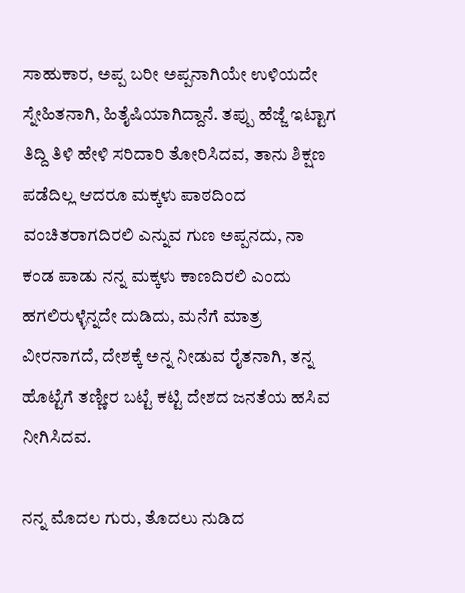ಸಾಹುಕಾರ, ಅಪ್ಪ ಬರೀ ಅಪ್ಪನಾಗಿಯೇ ಉಳಿಯದೇ ಸ್ನೇಹಿತನಾಗಿ, ಹಿತೈಷಿಯಾಗಿದ್ದಾನೆ. ತಪ್ಪು ಹೆಜ್ಜೆ ಇಟ್ಟಾಗ ತಿದ್ದಿ ತಿಳಿ ಹೇಳಿ ಸರಿದಾರಿ ತೋರಿಸಿದವ, ತಾನು ಶಿಕ್ಷಣ ಪಡೆದಿಲ್ಲ ಆದರೂ ಮಕ್ಕಳು ಪಾಠದಿಂದ ವಂಚಿತರಾಗದಿರಲಿ ಎನ್ನುವ ಗುಣ ಅಪ್ಪನದು, ನಾ ಕಂಡ ಪಾಡು ನನ್ನ ಮಕ್ಕಳು ಕಾಣದಿರಲಿ ಎಂದು ಹಗಲಿರುಳ್ಳೆನ್ನದೇ ದುಡಿದು, ಮನೆಗೆ ಮಾತ್ರ ವೀರನಾಗದೆ, ದೇಶಕ್ಕೆ ಅನ್ನ ನೀಡುವ ರೈತನಾಗಿ, ತನ್ನ ಹೊಟ್ಟೆಗೆ ತಣ್ಣೀರ ಬಟ್ಟೆ ಕಟ್ಟಿ ದೇಶದ ಜನತೆಯ ಹಸಿವ ನೀಗಿಸಿದವ.

ನನ್ನ ಮೊದಲ ಗುರು, ತೊದಲು ನುಡಿದ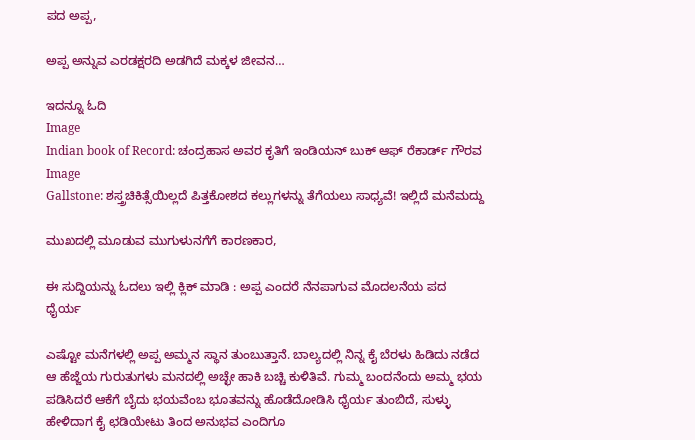ಪದ ಅಪ್ಪ,

ಅಪ್ಪ ಅನ್ನುವ ಎರಡಕ್ಷರದಿ ಅಡಗಿದೆ ಮಕ್ಕಳ ಜೀವನ…

ಇದನ್ನೂ ಓದಿ
Image
Indian book of Record: ಚಂದ್ರಹಾಸ ಅವರ ಕೃತಿಗೆ ಇಂಡಿಯನ್ ಬುಕ್ ಆಫ್ ರೆಕಾರ್ಡ್ ಗೌರವ
Image
Gallstone: ಶಸ್ತ್ರಚಿಕಿತ್ಸೆಯಿಲ್ಲದೆ ಪಿತ್ತಕೋಶದ ಕಲ್ಲುಗಳನ್ನು ತೆಗೆಯಲು ಸಾಧ್ಯವೆ! ಇಲ್ಲಿದೆ ಮನೆಮದ್ದು

ಮುಖದಲ್ಲಿ ಮೂಡುವ ಮುಗುಳುನಗೆಗೆ ಕಾರಣಕಾರ,

ಈ ಸುದ್ದಿಯನ್ನು ಓದಲು ಇಲ್ಲಿ ಕ್ಲಿಕ್ ಮಾಡಿ : ಅಪ್ಪ ಎಂದರೆ ನೆನಪಾಗುವ ಮೊದಲನೆಯ ಪದ ಧೈರ್ಯ

ಎಷ್ಟೋ ಮನೆಗಳಲ್ಲಿ ಅಪ್ಪ ಅಮ್ಮನ ಸ್ಥಾನ ತುಂಬುತ್ತಾನೆ. ಬಾಲ್ಯದಲ್ಲಿ ನಿನ್ನ ಕೈ ಬೆರಳು ಹಿಡಿದು ನಡೆದ ಆ ಹೆಜ್ಜೆಯ ಗುರುತುಗಳು ಮನದಲ್ಲಿ ಅಚ್ಛೇ ಹಾಕಿ ಬಚ್ಚಿ ಕುಳಿತಿವೆ. ಗುಮ್ಮ ಬಂದನೆಂದು ಅಮ್ಮ ಭಯ ಪಡಿಸಿದರೆ ಆಕೆಗೆ ಬೈದು ಭಯವೆಂಬ ಭೂತವನ್ನು ಹೊಡೆದೋಡಿಸಿ ಧೈರ್ಯ ತುಂಬಿದೆ, ಸುಳ್ಳು ಹೇಳಿದಾಗ ಕೈ ಛಡಿಯೇಟು ತಿಂದ ಅನುಭವ ಎಂದಿಗೂ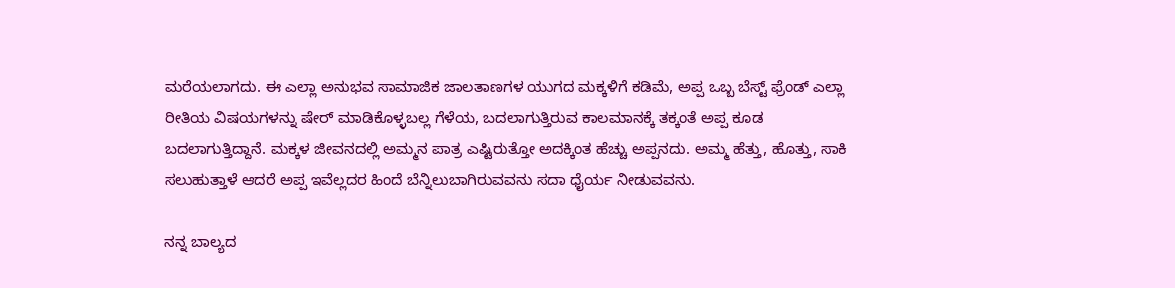ಮರೆಯಲಾಗದು. ಈ ಎಲ್ಲಾ ಅನುಭವ ಸಾಮಾಜಿಕ ಜಾಲತಾಣಗಳ ಯುಗದ ಮಕ್ಕಳಿಗೆ ಕಡಿಮೆ, ಅಪ್ಪ ಒಬ್ಬ ಬೆಸ್ಟ್ ಫ್ರೆಂಡ್ ಎಲ್ಲಾ ರೀತಿಯ ವಿಷಯಗಳನ್ನು ಷೇರ್ ಮಾಡಿಕೊಳ್ಳಬಲ್ಲ ಗೆಳೆಯ, ಬದಲಾಗುತ್ತಿರುವ ಕಾಲಮಾನಕ್ಕೆ ತಕ್ಕಂತೆ ಅಪ್ಪ ಕೂಡ ಬದಲಾಗುತ್ತಿದ್ದಾನೆ. ಮಕ್ಕಳ ಜೀವನದಲ್ಲಿ ಅಮ್ಮನ ಪಾತ್ರ ಎಷ್ಟಿರುತ್ತೋ ಅದಕ್ಕಿಂತ ಹೆಚ್ಚು ಅಪ್ಪನದು. ಅಮ್ಮ ಹೆತ್ತು, ಹೊತ್ತು, ಸಾಕಿ ಸಲುಹುತ್ತಾಳೆ ಆದರೆ ಅಪ್ಪ ಇವೆಲ್ಲದರ ಹಿಂದೆ ಬೆನ್ನಿಲುಬಾಗಿರುವವನು ಸದಾ ಧೈರ್ಯ ನೀಡುವವನು.

ನನ್ನ ಬಾಲ್ಯದ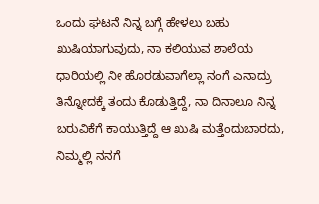ಒಂದು ಘಟನೆ ನಿನ್ನ ಬಗ್ಗೆ ಹೇಳಲು ಬಹು ಖುಷಿಯಾಗುವುದು, ನಾ ಕಲಿಯುವ ಶಾಲೆಯ ಧಾರಿಯಲ್ಲಿ ನೀ ಹೊರಡುವಾಗೆಲ್ಲಾ ನಂಗೆ ಎನಾದ್ರು ತಿನ್ನೋದಕ್ಕೆ ತಂದು ಕೊಡುತ್ತಿದ್ದೆ, ನಾ ದಿನಾಲೂ ನಿನ್ನ ಬರುವಿಕೆಗೆ ಕಾಯುತ್ತಿದ್ದೆ ಆ ಖುಷಿ ಮತ್ತೆಂದುಬಾರದು, ನಿಮ್ಮಲ್ಲಿ ನನಗೆ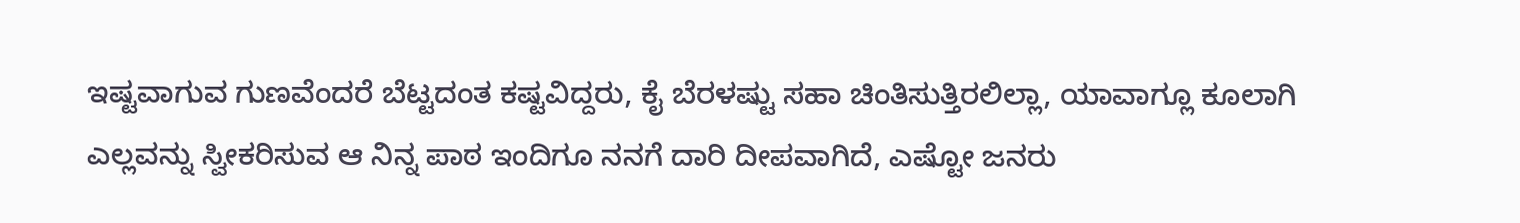ಇಷ್ಟವಾಗುವ ಗುಣವೆಂದರೆ ಬೆಟ್ಟದಂತ ಕಷ್ಟವಿದ್ದರು, ಕೈ ಬೆರಳಷ್ಟು ಸಹಾ ಚಿಂತಿಸುತ್ತಿರಲಿಲ್ಲಾ, ಯಾವಾಗ್ಲೂ ಕೂಲಾಗಿ ಎಲ್ಲವನ್ನು ಸ್ವೀಕರಿಸುವ ಆ ನಿನ್ನ ಪಾಠ ಇಂದಿಗೂ ನನಗೆ ದಾರಿ ದೀಪವಾಗಿದೆ, ಎಷ್ಟೋ ಜನರು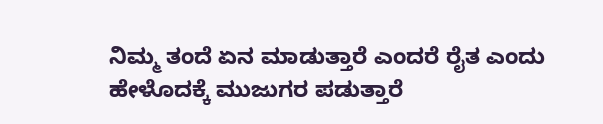ನಿಮ್ಮ ತಂದೆ ಏನ ಮಾಡುತ್ತಾರೆ ಎಂದರೆ ರೈತ ಎಂದು ಹೇಳೊದಕ್ಕೆ ಮುಜುಗರ ಪಡುತ್ತಾರೆ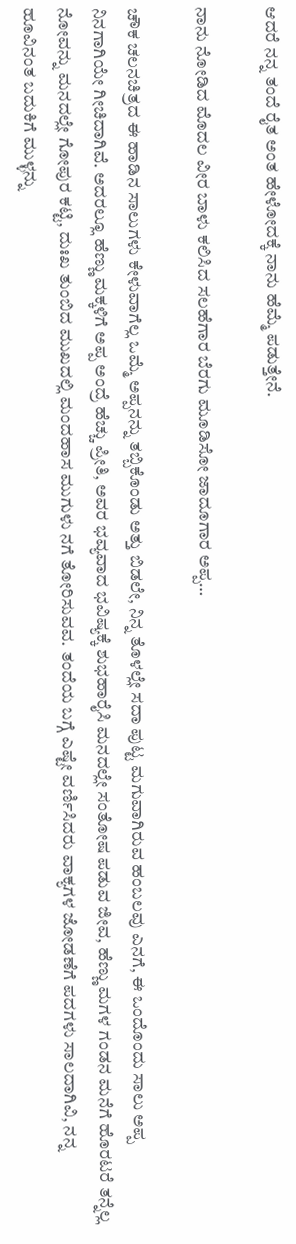ಆದರೆ ನನ್ನ ತಂದೆ ರೈತ ಅಂತ ಹೇಳೋದಕ್ಕೆ ನಾನು ಹೆಮ್ಮೆ ಪಡುತ್ತೇನೆ.

ನಾನು ನೋಡಿದ ಮೊದಲ ವೀರ ಬಾಳು ಕಲಿಸಿದ ಸಲಹೆಗಾರ ಬೆರಗು ಮೂಡಿಸೋ ಜಾದೂಗಾರ ಅಪ್ಪ…

ಚೌಕ ಚಲನಚಿತ್ರದ ಈ ಹಾಡಿನ ಸಾಲುಗಳು ಕೇಳುವಾಗೆಲ್ಲ ಒಮ್ಮೆ ಅಪ್ಪನನ್ನು ತಬ್ಬಿಕೊಂಡು ಅತ್ತು ಬಿಡಲೇ, ನಿನ್ನ ತೊಳಲ್ಲೇ ಸದಾ ಪುಟ್ಟ ಮಗುವಾಗಿರುವ ಹಂಬಲವು ಎನಗೆ, ಈ ಒಂದೊಂದು ಸಾಲು ಅಪ್ಪ ನಿನಗಾಗಿಯೇ ಗೀಚಿದಾಗಿವೆ. ಅದರಲ್ಲೂ ಹೆಣ್ಣು ಮಕ್ಕಳಿಗೆ ಅಪ್ಪ ಅಂದ್ರೆ ಹೆಚ್ಚು ಪ್ರೀತಿ, ಅವರ ಭವ್ಯವಾದ ಭವಿಷ್ಯಕ್ಕೆ ಶುಭಹಾರೈಸಿ ಮನದಲ್ಲೇ ಸಂತೋಷ ಪಡುವ ಜೀವ, ಹೆಣ್ಣು ಮಗಳ ಗಂಡನ ಮನೆಗೆ ಹೊರಟರೆ ತನ್ನೆಲ್ಲ ನೋವನ್ನು ಮನದಲ್ಲೇ ಗೋಪುರ ಕಟ್ಟಿ, ದುಃಖ ತುಂಬಿದ ಮುಖದಲ್ಲಿ ಮಂದಹಾಸ ಮುಗುಳು ನಗೆ ತೋರಿಸುವವ. ತಂದೆಯ ಬಗ್ಗೆ ಎಷ್ಟೇ ವರ್ಣಿಸಿದರು ವಾಕ್ಯಗಳ ಜೋಡಣೆಗೆ ಪದಗಳು ಸಾಲದಾಗಿವಿ, ನನ್ನ ಹೂವಿನಂತ ಬದುಕಿಗೆ ಮುಳ್ಳನ್ನು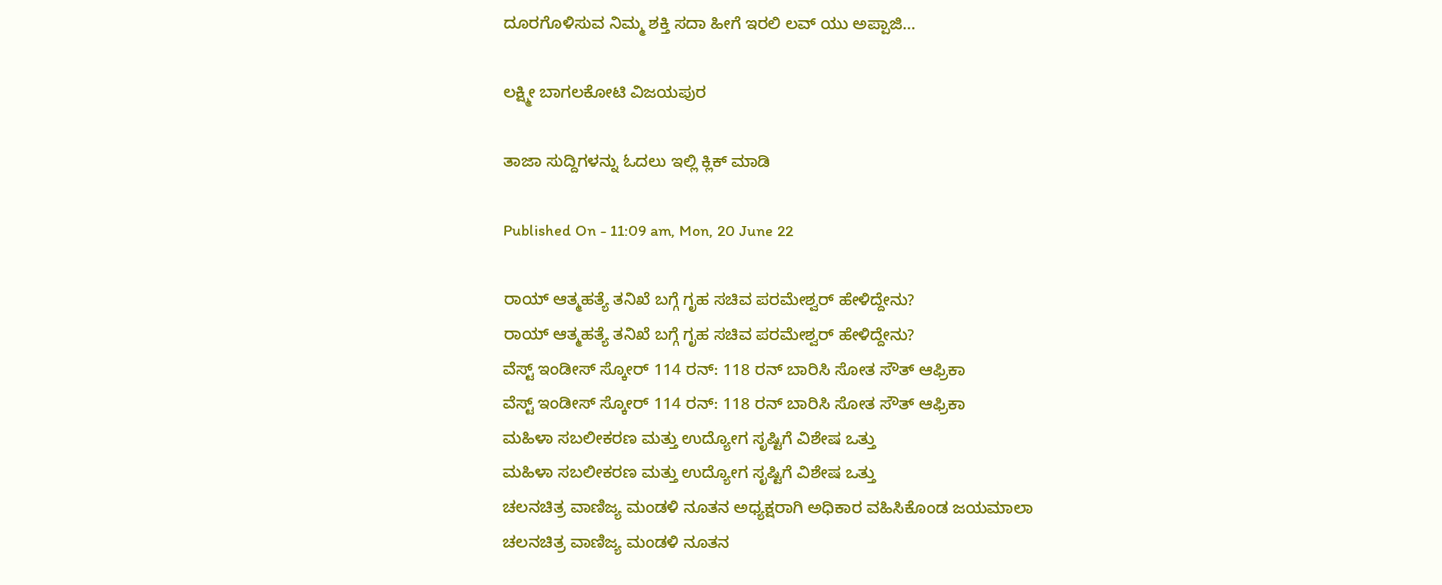ದೂರಗೊಳಿಸುವ ನಿಮ್ಮ ಶಕ್ತಿ ಸದಾ ಹೀಗೆ ಇರಲಿ ಲವ್ ಯು ಅಪ್ಪಾಜಿ…

ಲಕ್ಷ್ಮೀ ಬಾಗಲಕೋಟಿ ವಿಜಯಪುರ

ತಾಜಾ ಸುದ್ದಿಗಳನ್ನು ಓದಲು ಇಲ್ಲಿ ಕ್ಲಿಕ್ ಮಾಡಿ

Published On - 11:09 am, Mon, 20 June 22

ರಾಯ್ ಆತ್ಮಹತ್ಯೆ ತನಿಖೆ ಬಗ್ಗೆ ಗೃಹ ಸಚಿವ ಪರಮೇಶ್ವರ್ ಹೇಳಿದ್ದೇನು?
ರಾಯ್ ಆತ್ಮಹತ್ಯೆ ತನಿಖೆ ಬಗ್ಗೆ ಗೃಹ ಸಚಿವ ಪರಮೇಶ್ವರ್ ಹೇಳಿದ್ದೇನು?
ವೆಸ್ಟ್ ಇಂಡೀಸ್ ಸ್ಕೋರ್ 114 ರನ್: 118 ರನ್ ಬಾರಿಸಿ ಸೋತ ಸೌತ್ ಆಫ್ರಿಕಾ
ವೆಸ್ಟ್ ಇಂಡೀಸ್ ಸ್ಕೋರ್ 114 ರನ್: 118 ರನ್ ಬಾರಿಸಿ ಸೋತ ಸೌತ್ ಆಫ್ರಿಕಾ
ಮಹಿಳಾ ಸಬಲೀಕರಣ ಮತ್ತು ಉದ್ಯೋಗ ಸೃಷ್ಟಿಗೆ ವಿಶೇಷ ಒತ್ತು
ಮಹಿಳಾ ಸಬಲೀಕರಣ ಮತ್ತು ಉದ್ಯೋಗ ಸೃಷ್ಟಿಗೆ ವಿಶೇಷ ಒತ್ತು
ಚಲನಚಿತ್ರ ವಾಣಿಜ್ಯ ಮಂಡಳಿ ನೂತನ ಅಧ್ಯಕ್ಷರಾಗಿ ಅಧಿಕಾರ ವಹಿಸಿಕೊಂಡ ಜಯಮಾಲಾ
ಚಲನಚಿತ್ರ ವಾಣಿಜ್ಯ ಮಂಡಳಿ ನೂತನ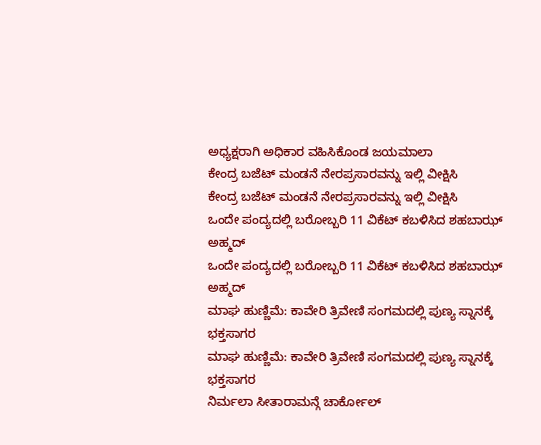ಅಧ್ಯಕ್ಷರಾಗಿ ಅಧಿಕಾರ ವಹಿಸಿಕೊಂಡ ಜಯಮಾಲಾ
ಕೇಂದ್ರ ಬಜೆಟ್‌ ಮಂಡನೆ ನೇರಪ್ರಸಾರವನ್ನು ಇಲ್ಲಿ ವೀಕ್ಷಿಸಿ
ಕೇಂದ್ರ ಬಜೆಟ್‌ ಮಂಡನೆ ನೇರಪ್ರಸಾರವನ್ನು ಇಲ್ಲಿ ವೀಕ್ಷಿಸಿ
ಒಂದೇ ಪಂದ್ಯದಲ್ಲಿ ಬರೋಬ್ಬರಿ 11 ವಿಕೆಟ್ ಕಬಳಿಸಿದ ಶಹಬಾಝ್ ಅಹ್ಮದ್
ಒಂದೇ ಪಂದ್ಯದಲ್ಲಿ ಬರೋಬ್ಬರಿ 11 ವಿಕೆಟ್ ಕಬಳಿಸಿದ ಶಹಬಾಝ್ ಅಹ್ಮದ್
ಮಾಘ ಹುಣ್ಣಿಮೆ: ಕಾವೇರಿ ತ್ರಿವೇಣಿ ಸಂಗಮದಲ್ಲಿ ಪುಣ್ಯ ಸ್ನಾನಕ್ಕೆ ಭಕ್ತಸಾಗರ
ಮಾಘ ಹುಣ್ಣಿಮೆ: ಕಾವೇರಿ ತ್ರಿವೇಣಿ ಸಂಗಮದಲ್ಲಿ ಪುಣ್ಯ ಸ್ನಾನಕ್ಕೆ ಭಕ್ತಸಾಗರ
ನಿರ್ಮಲಾ ಸೀತಾರಾಮನ್ಗೆ ಚಾರ್ಕೋಲ್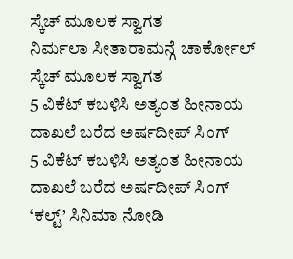ಸ್ಕೆಚ್ ಮೂಲಕ ಸ್ವಾಗತ
ನಿರ್ಮಲಾ ಸೀತಾರಾಮನ್ಗೆ ಚಾರ್ಕೋಲ್ ಸ್ಕೆಚ್ ಮೂಲಕ ಸ್ವಾಗತ
5 ವಿಕೆಟ್ ಕಬಳಿಸಿ ಅತ್ಯಂತ ಹೀನಾಯ ದಾಖಲೆ ಬರೆದ ಅರ್ಷದೀಪ್ ಸಿಂಗ್
5 ವಿಕೆಟ್ ಕಬಳಿಸಿ ಅತ್ಯಂತ ಹೀನಾಯ ದಾಖಲೆ ಬರೆದ ಅರ್ಷದೀಪ್ ಸಿಂಗ್
‘ಕಲ್ಟ್’ ಸಿನಿಮಾ ನೋಡಿ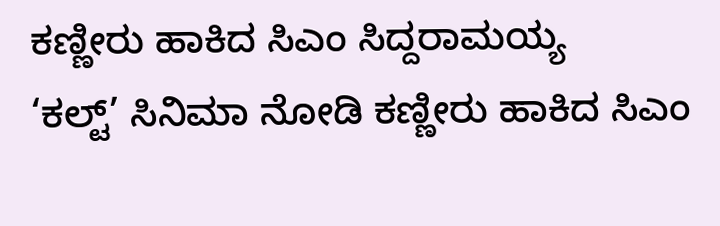ಕಣ್ಣೀರು ಹಾಕಿದ ಸಿಎಂ ಸಿದ್ದರಾಮಯ್ಯ
‘ಕಲ್ಟ್’ ಸಿನಿಮಾ ನೋಡಿ ಕಣ್ಣೀರು ಹಾಕಿದ ಸಿಎಂ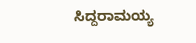ಸಿದ್ದರಾಮಯ್ಯ